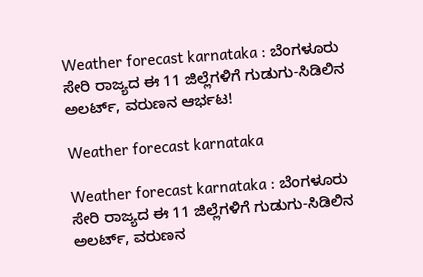Weather forecast karnataka : ಬೆಂಗಳೂರು ಸೇರಿ ರಾಜ್ಯದ ಈ 11 ಜಿಲ್ಲೆಗಳಿಗೆ ಗುಡುಗು-ಸಿಡಿಲಿನ ಅಲರ್ಟ್, ವರುಣನ ಆರ್ಭಟ!

Weather forecast karnataka

Weather forecast karnataka : ಬೆಂಗಳೂರು ಸೇರಿ ರಾಜ್ಯದ ಈ 11 ಜಿಲ್ಲೆಗಳಿಗೆ ಗುಡುಗು-ಸಿಡಿಲಿನ ಅಲರ್ಟ್, ವರುಣನ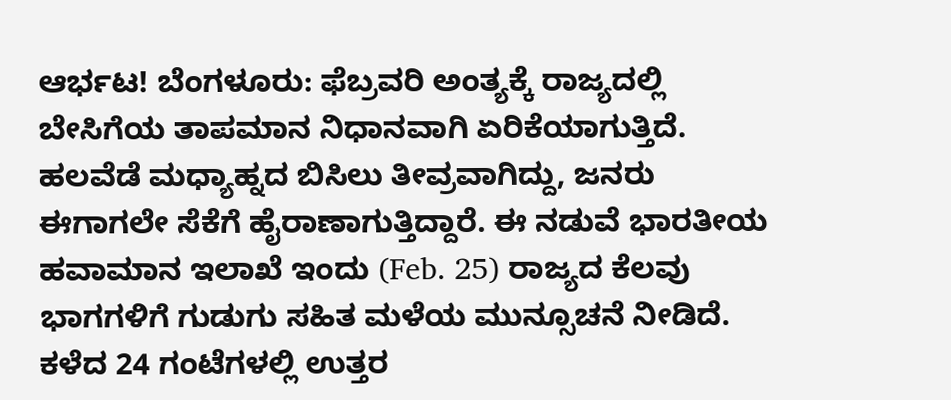ಆರ್ಭಟ! ಬೆಂಗಳೂರು: ಫೆಬ್ರವರಿ ಅಂತ್ಯಕ್ಕೆ ರಾಜ್ಯದಲ್ಲಿ ಬೇಸಿಗೆಯ ತಾಪಮಾನ ನಿಧಾನವಾಗಿ ಏರಿಕೆಯಾಗುತ್ತಿದೆ. ಹಲವೆಡೆ ಮಧ್ಯಾಹ್ನದ ಬಿಸಿಲು ತೀವ್ರವಾಗಿದ್ದು, ಜನರು ಈಗಾಗಲೇ ಸೆಕೆಗೆ ಹೈರಾಣಾಗುತ್ತಿದ್ದಾರೆ. ಈ ನಡುವೆ ಭಾರತೀಯ ಹವಾಮಾನ ಇಲಾಖೆ ಇಂದು (Feb. 25) ರಾಜ್ಯದ ಕೆಲವು ಭಾಗಗಳಿಗೆ ಗುಡುಗು ಸಹಿತ ಮಳೆಯ ಮುನ್ಸೂಚನೆ ನೀಡಿದೆ. ಕಳೆದ 24 ಗಂಟೆಗಳಲ್ಲಿ ಉತ್ತರ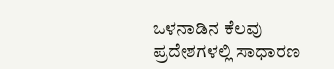ಒಳನಾಡಿನ ಕೆಲವು ಪ್ರದೇಶಗಳಲ್ಲಿ ಸಾಧಾರಣ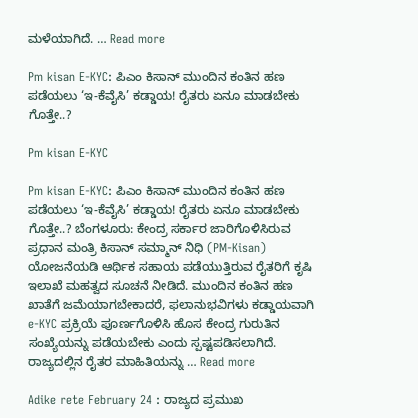ಮಳೆಯಾಗಿದೆ. … Read more

Pm kisan E-KYC: ಪಿಎಂ ಕಿಸಾನ್ ಮುಂದಿನ ಕಂತಿನ ಹಣ ಪಡೆಯಲು ‘ಇ-ಕೆವೈಸಿ’ ಕಡ್ಡಾಯ! ರೈತರು ಏನೂ ಮಾಡಬೇಕು ಗೊತ್ತೇ..?

Pm kisan E-KYC

Pm kisan E-KYC: ಪಿಎಂ ಕಿಸಾನ್ ಮುಂದಿನ ಕಂತಿನ ಹಣ ಪಡೆಯಲು ‘ಇ-ಕೆವೈಸಿ’ ಕಡ್ಡಾಯ! ರೈತರು ಏನೂ ಮಾಡಬೇಕು ಗೊತ್ತೇ..? ಬೆಂಗಳೂರು: ಕೇಂದ್ರ ಸರ್ಕಾರ ಜಾರಿಗೊಳಿಸಿರುವ ಪ್ರಧಾನ ಮಂತ್ರಿ ಕಿಸಾನ್ ಸಮ್ಮಾನ್ ನಿಧಿ (PM-Kisan) ಯೋಜನೆಯಡಿ ಆರ್ಥಿಕ ಸಹಾಯ ಪಡೆಯುತ್ತಿರುವ ರೈತರಿಗೆ ಕೃಷಿ ಇಲಾಖೆ ಮಹತ್ವದ ಸೂಚನೆ ನೀಡಿದೆ. ಮುಂದಿನ ಕಂತಿನ ಹಣ ಖಾತೆಗೆ ಜಮೆಯಾಗಬೇಕಾದರೆ, ಫಲಾನುಭವಿಗಳು ಕಡ್ಡಾಯವಾಗಿ e-KYC ಪ್ರಕ್ರಿಯೆ ಪೂರ್ಣಗೊಳಿಸಿ ಹೊಸ ಕೇಂದ್ರ ಗುರುತಿನ ಸಂಖ್ಯೆಯನ್ನು ಪಡೆಯಬೇಕು ಎಂದು ಸ್ಪಷ್ಟಪಡಿಸಲಾಗಿದೆ. ರಾಜ್ಯದಲ್ಲಿನ ರೈತರ ಮಾಹಿತಿಯನ್ನು … Read more

Adike rete February 24 : ರಾಜ್ಯದ ಪ್ರಮುಖ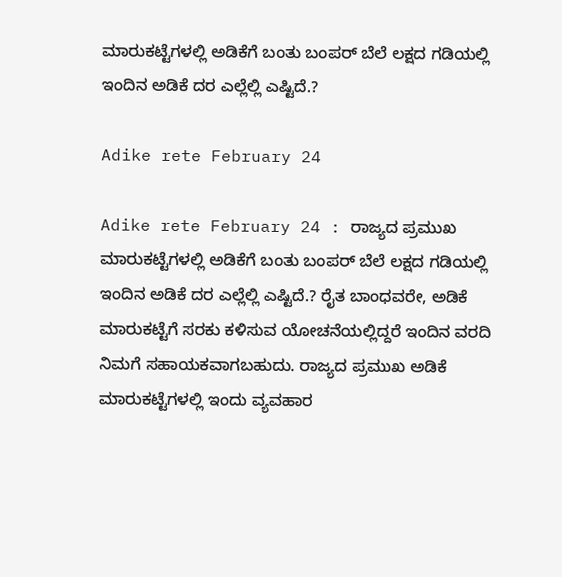ಮಾರುಕಟ್ಟೆಗಳಲ್ಲಿ ಅಡಿಕೆಗೆ ಬಂತು ಬಂಪರ್ ಬೆಲೆ ಲಕ್ಷದ ಗಡಿಯಲ್ಲಿ ಇಂದಿನ ಅಡಿಕೆ ದರ ಎಲ್ಲೆಲ್ಲಿ ಎಷ್ಟಿದೆ.?

Adike rete February 24

Adike rete February 24 : ರಾಜ್ಯದ ಪ್ರಮುಖ ಮಾರುಕಟ್ಟೆಗಳಲ್ಲಿ ಅಡಿಕೆಗೆ ಬಂತು ಬಂಪರ್ ಬೆಲೆ ಲಕ್ಷದ ಗಡಿಯಲ್ಲಿ ಇಂದಿನ ಅಡಿಕೆ ದರ ಎಲ್ಲೆಲ್ಲಿ ಎಷ್ಟಿದೆ.? ರೈತ ಬಾಂಧವರೇ, ಅಡಿಕೆ ಮಾರುಕಟ್ಟೆಗೆ ಸರಕು ಕಳಿಸುವ ಯೋಚನೆಯಲ್ಲಿದ್ದರೆ ಇಂದಿನ ವರದಿ ನಿಮಗೆ ಸಹಾಯಕವಾಗಬಹುದು. ರಾಜ್ಯದ ಪ್ರಮುಖ ಅಡಿಕೆ ಮಾರುಕಟ್ಟೆಗಳಲ್ಲಿ ಇಂದು ವ್ಯವಹಾರ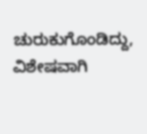ಚುರುಕುಗೊಂಡಿದ್ದು, ವಿಶೇಷವಾಗಿ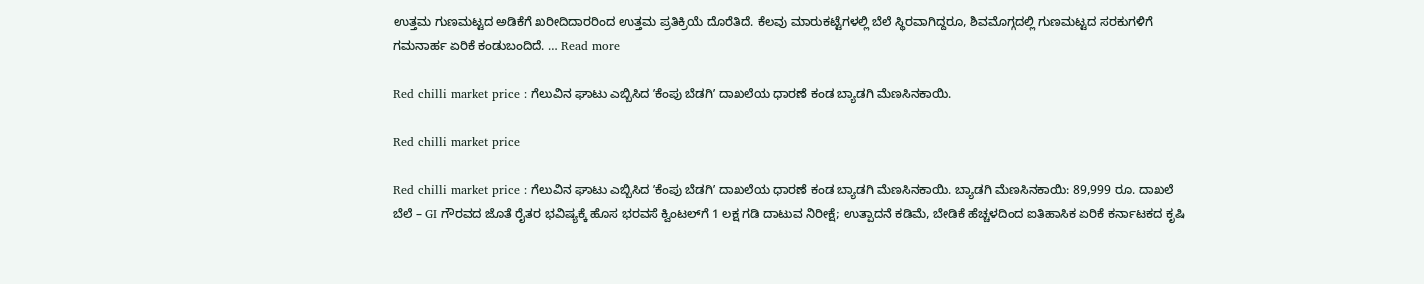ಉತ್ತಮ ಗುಣಮಟ್ಟದ ಅಡಿಕೆಗೆ ಖರೀದಿದಾರರಿಂದ ಉತ್ತಮ ಪ್ರತಿಕ್ರಿಯೆ ದೊರೆತಿದೆ. ಕೆಲವು ಮಾರುಕಟ್ಟೆಗಳಲ್ಲಿ ಬೆಲೆ ಸ್ಥಿರವಾಗಿದ್ದರೂ, ಶಿವಮೊಗ್ಗದಲ್ಲಿ ಗುಣಮಟ್ಟದ ಸರಕುಗಳಿಗೆ ಗಮನಾರ್ಹ ಏರಿಕೆ ಕಂಡುಬಂದಿದೆ. … Read more

Red chilli market price : ಗೆಲುವಿನ ಘಾಟು ಎಬ್ಬಿಸಿದ ʼಕೆಂಪು ಬೆಡಗಿʼ ದಾಖಲೆಯ ಧಾರಣೆ ಕಂಡ ಬ್ಯಾಡಗಿ ಮೆಣಸಿನಕಾಯಿ.

Red chilli market price

Red chilli market price : ಗೆಲುವಿನ ಘಾಟು ಎಬ್ಬಿಸಿದ ʼಕೆಂಪು ಬೆಡಗಿʼ ದಾಖಲೆಯ ಧಾರಣೆ ಕಂಡ ಬ್ಯಾಡಗಿ ಮೆಣಸಿನಕಾಯಿ. ಬ್ಯಾಡಗಿ ಮೆಣಸಿನಕಾಯಿ: 89,999 ರೂ. ದಾಖಲೆ ಬೆಲೆ – GI ಗೌರವದ ಜೊತೆ ರೈತರ ಭವಿಷ್ಯಕ್ಕೆ ಹೊಸ ಭರವಸೆ ಕ್ವಿಂಟಲ್‌ಗೆ 1 ಲಕ್ಷ ಗಡಿ ದಾಟುವ ನಿರೀಕ್ಷೆ; ಉತ್ಪಾದನೆ ಕಡಿಮೆ, ಬೇಡಿಕೆ ಹೆಚ್ಚಳದಿಂದ ಐತಿಹಾಸಿಕ ಏರಿಕೆ ಕರ್ನಾಟಕದ ಕೃಷಿ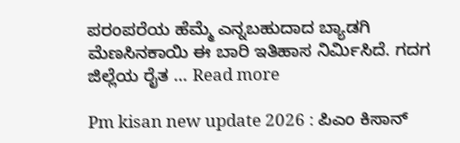ಪರಂಪರೆಯ ಹೆಮ್ಮೆ ಎನ್ನಬಹುದಾದ ಬ್ಯಾಡಗಿ ಮೆಣಸಿನಕಾಯಿ ಈ ಬಾರಿ ಇತಿಹಾಸ ನಿರ್ಮಿಸಿದೆ. ಗದಗ ಜಿಲ್ಲೆಯ ರೈತ … Read more

Pm kisan new update 2026 : ಪಿಎಂ ಕಿಸಾನ್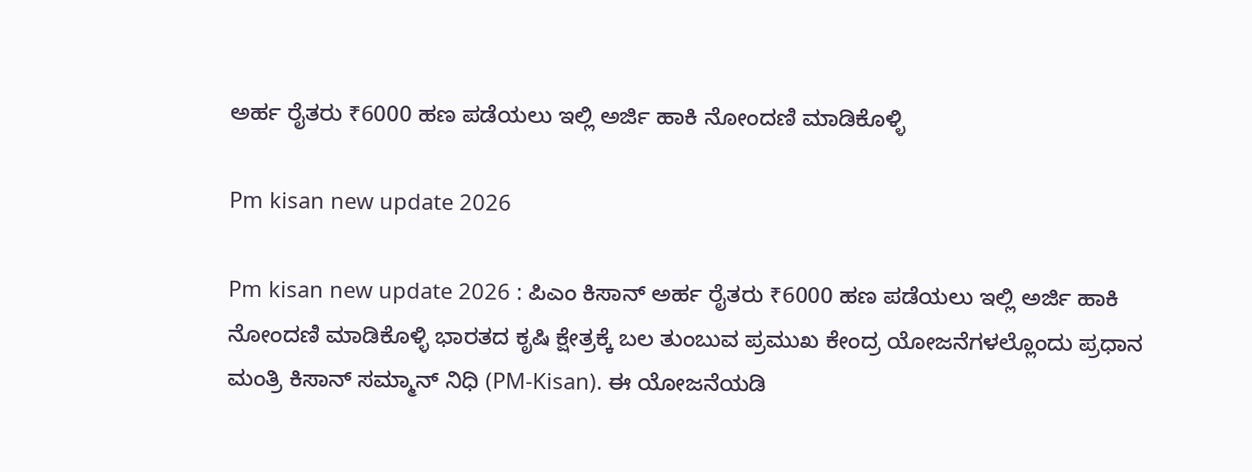ಅರ್ಹ ರೈತರು ₹6000 ಹಣ ಪಡೆಯಲು ಇಲ್ಲಿ ಅರ್ಜಿ ಹಾಕಿ ನೋಂದಣಿ ಮಾಡಿಕೊಳ್ಳಿ

Pm kisan new update 2026

Pm kisan new update 2026 : ಪಿಎಂ ಕಿಸಾನ್ ಅರ್ಹ ರೈತರು ₹6000 ಹಣ ಪಡೆಯಲು ಇಲ್ಲಿ ಅರ್ಜಿ ಹಾಕಿ ನೋಂದಣಿ ಮಾಡಿಕೊಳ್ಳಿ ಭಾರತದ ಕೃಷಿ ಕ್ಷೇತ್ರಕ್ಕೆ ಬಲ ತುಂಬುವ ಪ್ರಮುಖ ಕೇಂದ್ರ ಯೋಜನೆಗಳಲ್ಲೊಂದು ಪ್ರಧಾನ ಮಂತ್ರಿ ಕಿಸಾನ್ ಸಮ್ಮಾನ್ ನಿಧಿ (PM-Kisan). ಈ ಯೋಜನೆಯಡಿ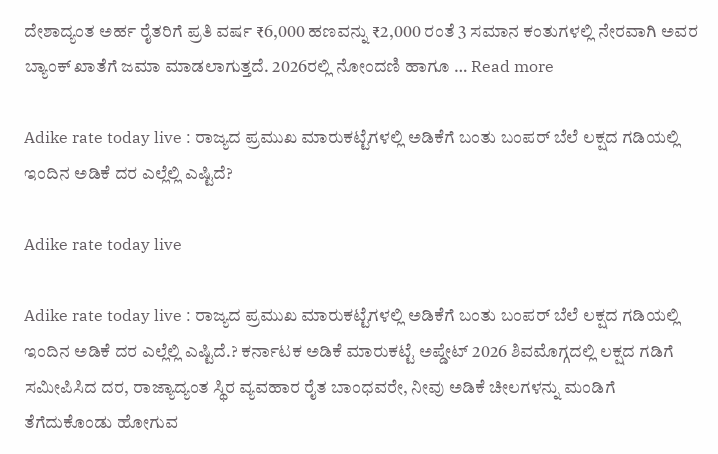ದೇಶಾದ್ಯಂತ ಅರ್ಹ ರೈತರಿಗೆ ಪ್ರತಿ ವರ್ಷ ₹6,000 ಹಣವನ್ನು ₹2,000 ರಂತೆ 3 ಸಮಾನ ಕಂತುಗಳಲ್ಲಿ ನೇರವಾಗಿ ಅವರ ಬ್ಯಾಂಕ್ ಖಾತೆಗೆ ಜಮಾ ಮಾಡಲಾಗುತ್ತದೆ. 2026ರಲ್ಲಿ ನೋಂದಣಿ ಹಾಗೂ … Read more

Adike rate today live : ರಾಜ್ಯದ ಪ್ರಮುಖ ಮಾರುಕಟ್ಟೆಗಳಲ್ಲಿ ಅಡಿಕೆಗೆ ಬಂತು ಬಂಪರ್ ಬೆಲೆ ಲಕ್ಷದ ಗಡಿಯಲ್ಲಿ ಇಂದಿನ ಅಡಿಕೆ ದರ ಎಲ್ಲೆಲ್ಲಿ ಎಷ್ಟಿದೆ?

Adike rate today live

Adike rate today live : ರಾಜ್ಯದ ಪ್ರಮುಖ ಮಾರುಕಟ್ಟೆಗಳಲ್ಲಿ ಅಡಿಕೆಗೆ ಬಂತು ಬಂಪರ್ ಬೆಲೆ ಲಕ್ಷದ ಗಡಿಯಲ್ಲಿ ಇಂದಿನ ಅಡಿಕೆ ದರ ಎಲ್ಲೆಲ್ಲಿ ಎಷ್ಟಿದೆ.? ಕರ್ನಾಟಕ ಅಡಿಕೆ ಮಾರುಕಟ್ಟೆ ಅಪ್ಡೇಟ್ 2026 ಶಿವಮೊಗ್ಗದಲ್ಲಿ ಲಕ್ಷದ ಗಡಿಗೆ ಸಮೀಪಿಸಿದ ದರ, ರಾಜ್ಯಾದ್ಯಂತ ಸ್ಥಿರ ವ್ಯವಹಾರ ರೈತ ಬಾಂಧವರೇ, ನೀವು ಅಡಿಕೆ ಚೀಲಗಳನ್ನು ಮಂಡಿಗೆ ತೆಗೆದುಕೊಂಡು ಹೋಗುವ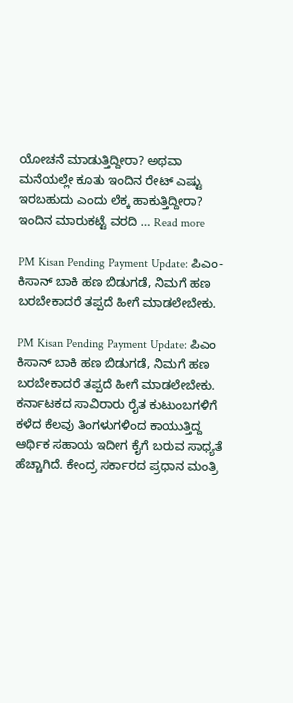ಯೋಚನೆ ಮಾಡುತ್ತಿದ್ದೀರಾ? ಅಥವಾ ಮನೆಯಲ್ಲೇ ಕೂತು ಇಂದಿನ ರೇಟ್ ಎಷ್ಟು ಇರಬಹುದು ಎಂದು ಲೆಕ್ಕ ಹಾಕುತ್ತಿದ್ದೀರಾ? ಇಂದಿನ ಮಾರುಕಟ್ಟೆ ವರದಿ … Read more

PM Kisan Pending Payment Update: ಪಿಎಂ-ಕಿಸಾನ್ ಬಾಕಿ ಹಣ ಬಿಡುಗಡೆ, ನಿಮಗೆ ಹಣ ಬರಬೇಕಾದರೆ ತಪ್ಪದೆ ಹೀಗೆ ಮಾಡಲೇಬೇಕು.

PM Kisan Pending Payment Update: ಪಿಎಂ ಕಿಸಾನ್ ಬಾಕಿ ಹಣ ಬಿಡುಗಡೆ, ನಿಮಗೆ ಹಣ ಬರಬೇಕಾದರೆ ತಪ್ಪದೆ ಹೀಗೆ ಮಾಡಲೇಬೇಕು. ಕರ್ನಾಟಕದ ಸಾವಿರಾರು ರೈತ ಕುಟುಂಬಗಳಿಗೆ ಕಳೆದ ಕೆಲವು ತಿಂಗಳುಗಳಿಂದ ಕಾಯುತ್ತಿದ್ದ ಆರ್ಥಿಕ ಸಹಾಯ ಇದೀಗ ಕೈಗೆ ಬರುವ ಸಾಧ್ಯತೆ ಹೆಚ್ಚಾಗಿದೆ. ಕೇಂದ್ರ ಸರ್ಕಾರದ ಪ್ರಧಾನ ಮಂತ್ರಿ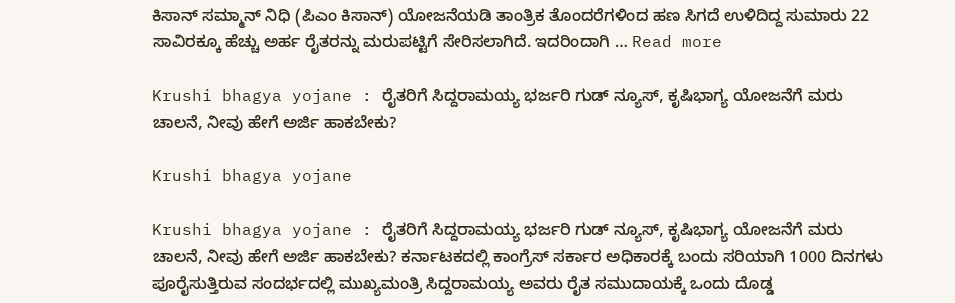ಕಿಸಾನ್ ಸಮ್ಮಾನ್ ನಿಧಿ (ಪಿಎಂ ಕಿಸಾನ್) ಯೋಜನೆಯಡಿ ತಾಂತ್ರಿಕ ತೊಂದರೆಗಳಿಂದ ಹಣ ಸಿಗದೆ ಉಳಿದಿದ್ದ ಸುಮಾರು 22 ಸಾವಿರಕ್ಕೂ ಹೆಚ್ಚು ಅರ್ಹ ರೈತರನ್ನು ಮರುಪಟ್ಟಿಗೆ ಸೇರಿಸಲಾಗಿದೆ. ಇದರಿಂದಾಗಿ … Read more

Krushi bhagya yojane : ರೈತರಿಗೆ ಸಿದ್ದರಾಮಯ್ಯ ಭರ್ಜರಿ ಗುಡ್ ನ್ಯೂಸ್, ಕೃಷಿಭಾಗ್ಯ ಯೋಜನೆಗೆ ಮರು ಚಾಲನೆ, ನೀವು ಹೇಗೆ ಅರ್ಜಿ ಹಾಕಬೇಕು?

Krushi bhagya yojane

Krushi bhagya yojane : ರೈತರಿಗೆ ಸಿದ್ದರಾಮಯ್ಯ ಭರ್ಜರಿ ಗುಡ್ ನ್ಯೂಸ್, ಕೃಷಿಭಾಗ್ಯ ಯೋಜನೆಗೆ ಮರು ಚಾಲನೆ, ನೀವು ಹೇಗೆ ಅರ್ಜಿ ಹಾಕಬೇಕು? ಕರ್ನಾಟಕದಲ್ಲಿ ಕಾಂಗ್ರೆಸ್ ಸರ್ಕಾರ ಅಧಿಕಾರಕ್ಕೆ ಬಂದು ಸರಿಯಾಗಿ 1000 ದಿನಗಳು ಪೂರೈಸುತ್ತಿರುವ ಸಂದರ್ಭದಲ್ಲಿ ಮುಖ್ಯಮಂತ್ರಿ ಸಿದ್ದರಾಮಯ್ಯ ಅವರು ರೈತ ಸಮುದಾಯಕ್ಕೆ ಒಂದು ದೊಡ್ಡ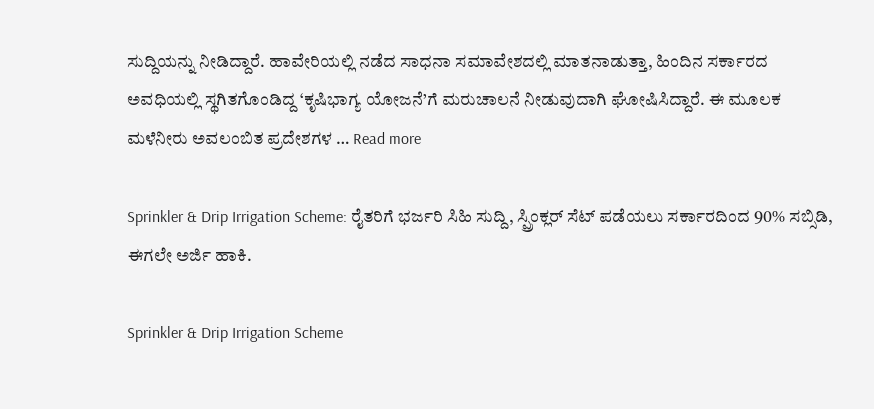ಸುದ್ದಿಯನ್ನು ನೀಡಿದ್ದಾರೆ. ಹಾವೇರಿಯಲ್ಲಿ ನಡೆದ ಸಾಧನಾ ಸಮಾವೇಶದಲ್ಲಿ ಮಾತನಾಡುತ್ತಾ, ಹಿಂದಿನ ಸರ್ಕಾರದ ಅವಧಿಯಲ್ಲಿ ಸ್ಥಗಿತಗೊಂಡಿದ್ದ ‘ಕೃಷಿಭಾಗ್ಯ ಯೋಜನೆ’ಗೆ ಮರುಚಾಲನೆ ನೀಡುವುದಾಗಿ ಘೋಷಿಸಿದ್ದಾರೆ. ಈ ಮೂಲಕ ಮಳೆನೀರು ಅವಲಂಬಿತ ಪ್ರದೇಶಗಳ … Read more

Sprinkler & Drip Irrigation Scheme: ರೈತರಿಗೆ ಭರ್ಜರಿ ಸಿಹಿ ಸುದ್ದಿ, ಸ್ಪ್ರಿಂಕ್ಲರ್ ಸೆಟ್ ಪಡೆಯಲು ಸರ್ಕಾರದಿಂದ 90% ಸಬ್ಸಿಡಿ, ಈಗಲೇ ಅರ್ಜಿ ಹಾಕಿ.

Sprinkler & Drip Irrigation Scheme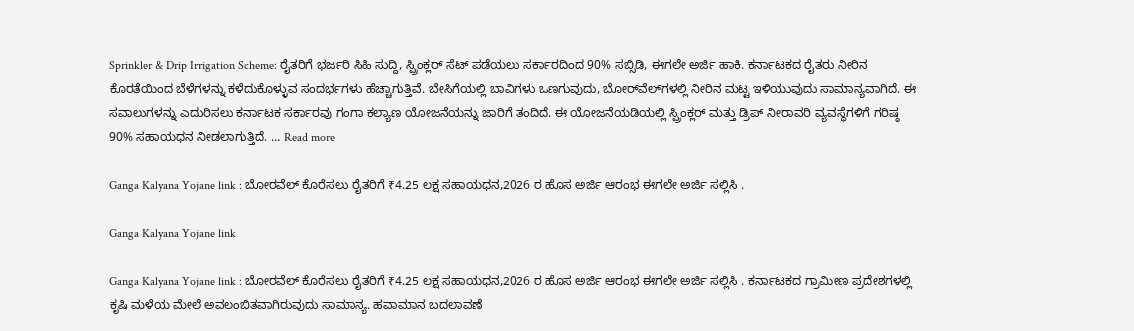Sprinkler & Drip Irrigation Scheme: ರೈತರಿಗೆ ಭರ್ಜರಿ ಸಿಹಿ ಸುದ್ದಿ, ಸ್ಪ್ರಿಂಕ್ಲರ್ ಸೆಟ್ ಪಡೆಯಲು ಸರ್ಕಾರದಿಂದ 90% ಸಬ್ಸಿಡಿ, ಈಗಲೇ ಅರ್ಜಿ ಹಾಕಿ. ಕರ್ನಾಟಕದ ರೈತರು ನೀರಿನ ಕೊರತೆಯಿಂದ ಬೆಳೆಗಳನ್ನು ಕಳೆದುಕೊಳ್ಳುವ ಸಂದರ್ಭಗಳು ಹೆಚ್ಚಾಗುತ್ತಿವೆ. ಬೇಸಿಗೆಯಲ್ಲಿ ಬಾವಿಗಳು ಒಣಗುವುದು, ಬೋರ್‌ವೆಲ್‌ಗಳಲ್ಲಿ ನೀರಿನ ಮಟ್ಟ ಇಳಿಯುವುದು ಸಾಮಾನ್ಯವಾಗಿದೆ. ಈ ಸವಾಲುಗಳನ್ನು ಎದುರಿಸಲು ಕರ್ನಾಟಕ ಸರ್ಕಾರವು ಗಂಗಾ ಕಲ್ಯಾಣ ಯೋಜನೆಯನ್ನು ಜಾರಿಗೆ ತಂದಿದೆ. ಈ ಯೋಜನೆಯಡಿಯಲ್ಲಿ ಸ್ಪ್ರಿಂಕ್ಲರ್ ಮತ್ತು ಡ್ರಿಪ್ ನೀರಾವರಿ ವ್ಯವಸ್ಥೆಗಳಿಗೆ ಗರಿಷ್ಠ 90% ಸಹಾಯಧನ ನೀಡಲಾಗುತ್ತಿದೆ. … Read more

Ganga Kalyana Yojane link : ಬೋರವೆಲ್ ಕೊರೆಸಲು ರೈತರಿಗೆ ₹4.25 ಲಕ್ಷ ಸಹಾಯಧನ,2026 ರ ಹೊಸ ಅರ್ಜಿ ಆರಂಭ ಈಗಲೇ ಅರ್ಜಿ ಸಲ್ಲಿಸಿ .

Ganga Kalyana Yojane link

Ganga Kalyana Yojane link : ಬೋರವೆಲ್ ಕೊರೆಸಲು ರೈತರಿಗೆ ₹4.25 ಲಕ್ಷ ಸಹಾಯಧನ,2026 ರ ಹೊಸ ಅರ್ಜಿ ಆರಂಭ ಈಗಲೇ ಅರ್ಜಿ ಸಲ್ಲಿಸಿ . ಕರ್ನಾಟಕದ ಗ್ರಾಮೀಣ ಪ್ರದೇಶಗಳಲ್ಲಿ ಕೃಷಿ ಮಳೆಯ ಮೇಲೆ ಅವಲಂಬಿತವಾಗಿರುವುದು ಸಾಮಾನ್ಯ. ಹವಾಮಾನ ಬದಲಾವಣೆ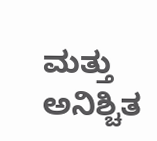ಮತ್ತು ಅನಿಶ್ಚಿತ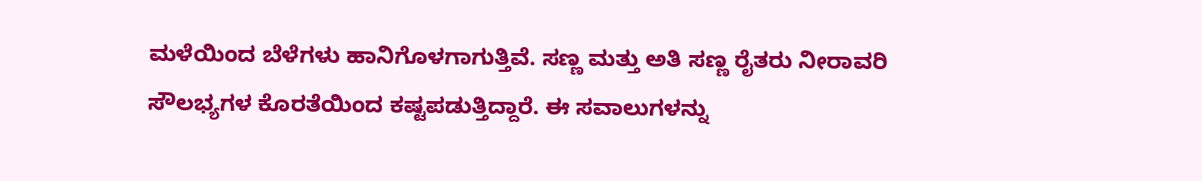ಮಳೆಯಿಂದ ಬೆಳೆಗಳು ಹಾನಿಗೊಳಗಾಗುತ್ತಿವೆ. ಸಣ್ಣ ಮತ್ತು ಅತಿ ಸಣ್ಣ ರೈತರು ನೀರಾವರಿ ಸೌಲಭ್ಯಗಳ ಕೊರತೆಯಿಂದ ಕಷ್ಟಪಡುತ್ತಿದ್ದಾರೆ. ಈ ಸವಾಲುಗಳನ್ನು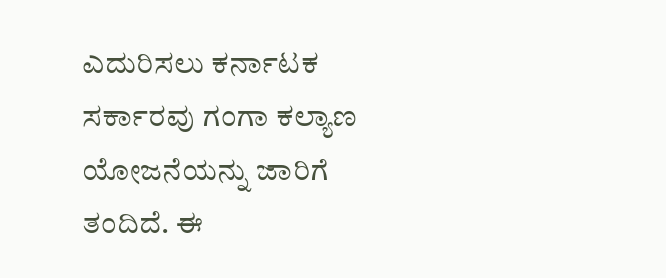ಎದುರಿಸಲು ಕರ್ನಾಟಕ ಸರ್ಕಾರವು ಗಂಗಾ ಕಲ್ಯಾಣ ಯೋಜನೆಯನ್ನು ಜಾರಿಗೆ ತಂದಿದೆ. ಈ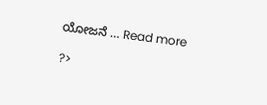ಯೋಜನೆ … Read more

?>